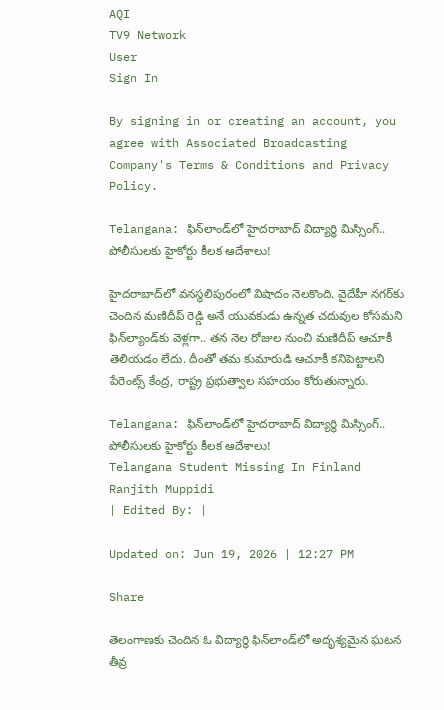AQI
TV9 Network
User
Sign In

By signing in or creating an account, you agree with Associated Broadcasting Company's Terms & Conditions and Privacy Policy.

Telangana: ఫిన్‌లాండ్‌లో హైదరాబాద్‌ విద్యార్థి మిస్సింగ్.. పోలీసులకు హైకోర్టు కీలక ఆదేశాలు!

హైదరాబాద్‌లో వనస్థలిపురంలో విషాదం నెలకొంది. వైదేహీ నగర్‌కు చెందిన మణిదీప్ రెడ్డి అనే యువకుడు ఉన్నత చదువుల కోసమని ఫిన్‌ల్యాండ్‌కు వెళ్లగా.. తన నెల రోజుల నుంచి మణిదీప్ ఆచూకీ తెలియడం లేదు. దీంతో తమ కుమారుడి ఆచూకీ కనిపెట్టాలని పేరెంట్స్ కేంద్ర, రాష్ట్ర ప్రభుత్వాల సహయం కోరుతున్నారు.

Telangana: ఫిన్‌లాండ్‌లో హైదరాబాద్‌ విద్యార్థి మిస్సింగ్.. పోలీసులకు హైకోర్టు కీలక ఆదేశాలు!
Telangana Student Missing In Finland
Ranjith Muppidi
| Edited By: |

Updated on: Jun 19, 2026 | 12:27 PM

Share

తెలంగాణకు చెందిన ఓ విద్యార్థి ఫిన్‌లాండ్‌లో అదృశ్యమైన ఘటన తీవ్ర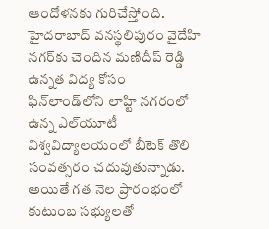ఆందోళనకు గురిచేస్తోంది. హైదరాబాద్‌ వనస్థలిపురం వైదేహి నగర్‌కు చెందిన మణిదీప్ రెడ్డి ఉన్నత విద్య కోసం ఫిన్‌లాండ్‌లోని లాహ్టి నగరంలో ఉన్న ఎల్‌యూటీ విశ్వవిద్యాలయంలో బీటెక్ తొలి సంవత్సరం చదువుతున్నాడు. అయితే గత నెల ప్రారంభంలో కుటుంబ సభ్యులతో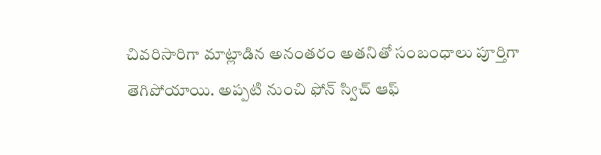చివరిసారిగా మాట్లాడిన అనంతరం అతనితో సంబంధాలు పూర్తిగా తెగిపోయాయి. అప్పటి నుంచి ఫోన్ స్విచ్ ఆఫ్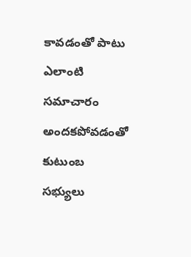కావడంతో పాటు ఎలాంటి సమాచారం అందకపోవడంతో కుటుంబ సభ్యులు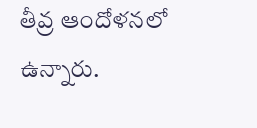తీవ్ర ఆందోళనలో ఉన్నారు.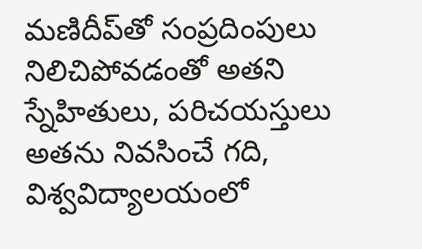మణిదీప్‌తో సంప్రదింపులు నిలిచిపోవడంతో అతని స్నేహితులు, పరిచయస్తులు అతను నివసించే గది, విశ్వవిద్యాలయంలో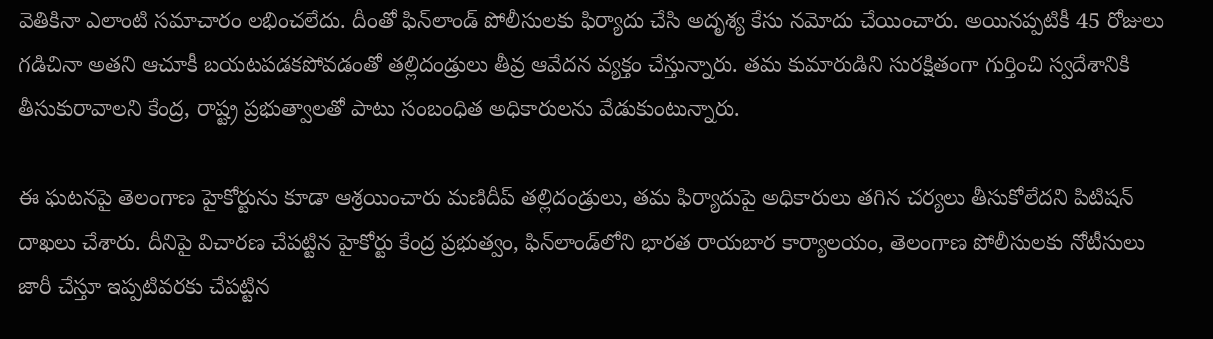వెతికినా ఎలాంటి సమాచారం లభించలేదు. దీంతో ఫిన్‌లాండ్ పోలీసులకు ఫిర్యాదు చేసి అదృశ్య కేసు నమోదు చేయించారు. అయినప్పటికీ 45 రోజులు గడిచినా అతని ఆచూకీ బయటపడకపోవడంతో తల్లిదండ్రులు తీవ్ర ఆవేదన వ్యక్తం చేస్తున్నారు. తమ కుమారుడిని సురక్షితంగా గుర్తించి స్వదేశానికి తీసుకురావాలని కేంద్ర, రాష్ట్ర ప్రభుత్వాలతో పాటు సంబంధిత అధికారులను వేడుకుంటున్నారు.

ఈ ఘటనపై తెలంగాణ హైకోర్టును కూడా ఆశ్రయించారు మణిదీప్ తల్లిదండ్రులు, తమ ఫిర్యాదుపై అధికారులు తగిన చర్యలు తీసుకోలేదని పిటిషన్ దాఖలు చేశారు. దీనిపై విచారణ చేపట్టిన హైకోర్టు కేంద్ర ప్రభుత్వం, ఫిన్‌లాండ్‌లోని భారత రాయబార కార్యాలయం, తెలంగాణ పోలీసులకు నోటీసులు జారీ చేస్తూ ఇప్పటివరకు చేపట్టిన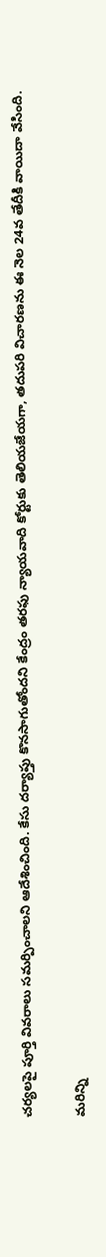చర్యలపై పూర్తి వివరాలు సమర్పించాలని ఆదేశించింది. కేసు దర్యాప్తు కొనసాగుతోందని కేంద్రం తరఫు న్యాయవాది కోర్టుకు తెలియజేయగా, తదుపరి విచారణను ఈ నెల 24వ తేదీకి వాయిదా వేసింది.

మరిన్ని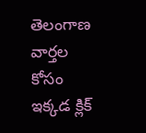తెలంగాణ వార్తల కోసం ఇక్కడ క్లిక్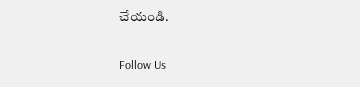చేయండి.

Follow Us